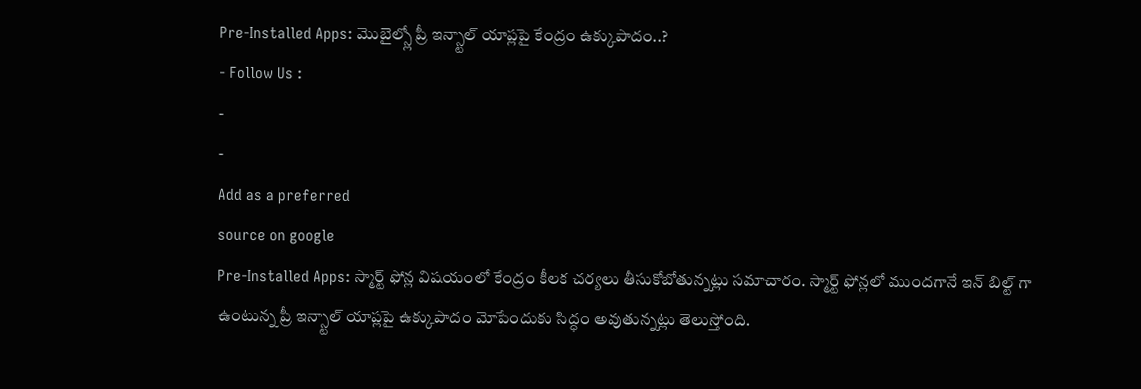Pre-Installed Apps: మొబైల్స్లో ప్రీ ఇన్స్టాల్ యాప్లపై కేంద్రం ఉక్కుపాదం..?
- Follow Us :
-
-
Add as a preferred
source on google
Pre-Installed Apps: స్మార్ట్ ఫోన్ల విషయంలో కేంద్రం కీలక చర్యలు తీసుకోబోతున్నట్లు సమాచారం. స్మార్ట్ ఫోన్లలో ముందగానే ఇన్ బిల్ట్ గా ఉంటున్న ప్రీ ఇన్స్టాల్ యాప్లపై ఉక్కుపాదం మోపేందుకు సిద్ధం అవుతున్నట్లు తెలుస్తోంది.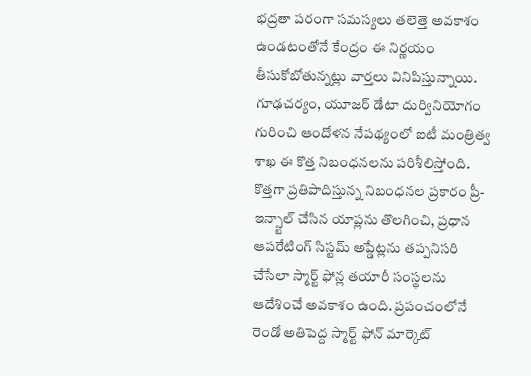భద్రతా పరంగా సమస్యలు తలెత్తె అవకాశం ఉండటంతోనే కేంద్రం ఈ నిర్ణయం తీసుకోబోతున్నట్లు వార్తలు వినిపిస్తున్నాయి. గూఢచర్యం, యూజర్ డేటా దుర్వినియోగం గురించి ఆందోళన నేపథ్యంలో ఐటీ మంత్రిత్వ శాఖ ఈ కొత్త నిబంధనలను పరిశీలిస్తోంది.
కొత్తగా ప్రతిపాదిస్తున్న నిబంధనల ప్రకారం ప్రీ-ఇన్స్టాల్ చేసిన యాప్లను తొలగించి, ప్రధాన ఆపరేటింగ్ సిస్టమ్ అప్డేట్లను తప్పనిసరి చేసేలా స్మార్ట్ ఫోన్ల తయారీ సంస్థలను ఆదేశించే అవకాశం ఉంది. ప్రపంచంలోనే రెండో అతిపెద్ద స్మార్ట్ ఫోన్ మార్కెట్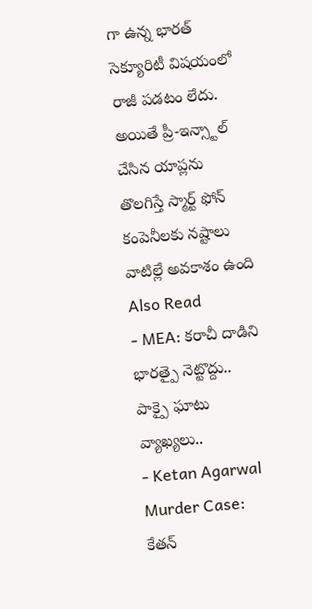గా ఉన్న భారత్ సెక్యూరిటీ విషయంలో రాజీ పడటం లేదు. అయితే ప్రీ-ఇన్స్టాల్ చేసిన యాప్లను తొలగిస్తే స్మార్ట్ ఫోన్ కంపెనీలకు నష్టాలు వాటిల్లే అవకాశం ఉంది
Also Read
- MEA: కరాచీ దాడిని భారత్పై నెట్టొద్దు.. పాక్పై ఘాటు వ్యాఖ్యలు..
- Ketan Agarwal Murder Case: కేతన్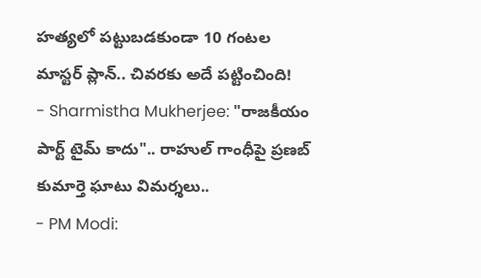హత్యలో పట్టుబడకుండా 10 గంటల మాస్టర్ ప్లాన్.. చివరకు అదే పట్టించింది!
- Sharmistha Mukherjee: "రాజకీయం పార్ట్ టైమ్ కాదు".. రాహుల్ గాంధీపై ప్రణబ్ కుమార్తె ఘాటు విమర్శలు..
- PM Modi: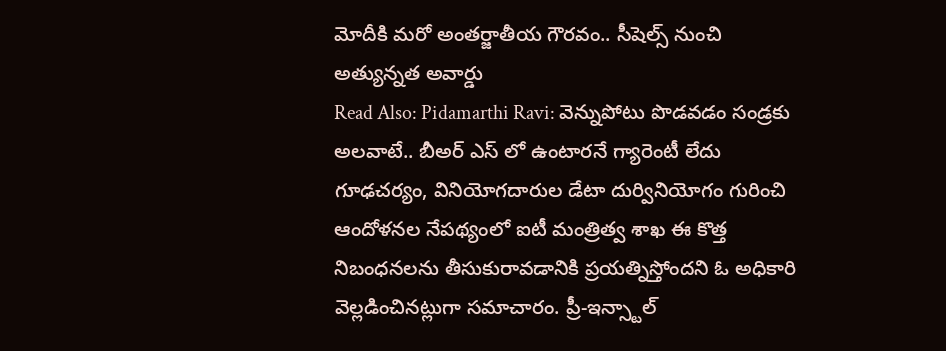మోదీకి మరో అంతర్జాతీయ గౌరవం.. సీషెల్స్ నుంచి అత్యున్నత అవార్డు
Read Also: Pidamarthi Ravi: వెన్నుపోటు పొడవడం సండ్రకు అలవాటే.. బీఅర్ ఎస్ లో ఉంటారనే గ్యారెంటీ లేదు
గూఢచర్యం, వినియోగదారుల డేటా దుర్వినియోగం గురించి ఆందోళనల నేపథ్యంలో ఐటీ మంత్రిత్వ శాఖ ఈ కొత్త నిబంధనలను తీసుకురావడానికి ప్రయత్నిస్తోందని ఓ అధికారి వెల్లడించినట్లుగా సమాచారం. ప్రీ-ఇన్స్టాల్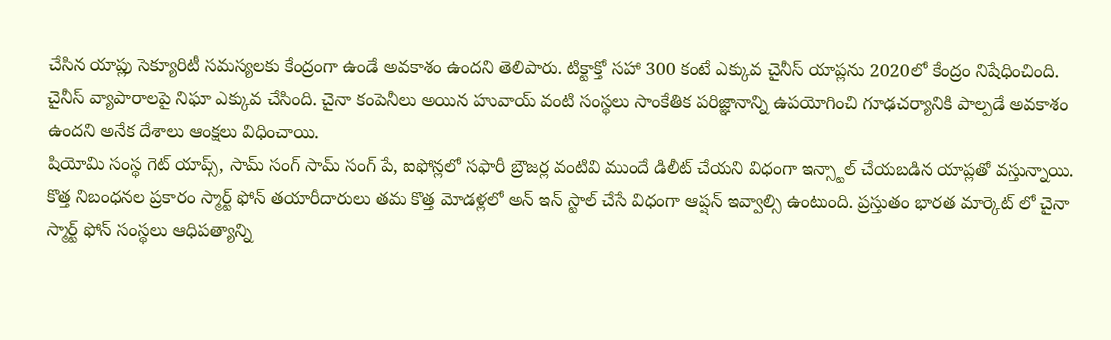చేసిన యాప్లు సెక్యూరిటీ సమస్యలకు కేంద్రంగా ఉండే అవకాశం ఉందని తెలిపారు. టిక్టాక్తో సహా 300 కంటే ఎక్కువ చైనీస్ యాప్లను 2020లో కేంద్రం నిషేధించింది. చైనీస్ వ్యాపారాలపై నిఘా ఎక్కువ చేసింది. చైనా కంపెనీలు అయిన హువాయ్ వంటి సంస్థలు సాంకేతిక పరిజ్ఞానాన్ని ఉపయోగించి గూఢచర్యానికి పాల్పడే అవకాశం ఉందని అనేక దేశాలు ఆంక్షలు విధించాయి.
షియోమి సంస్థ గెట్ యాప్స్, సామ్ సంగ్ సామ్ సంగ్ పే, ఐఫోన్లలో సఫారీ బ్రౌజర్ల వంటివి ముందే డిలీట్ చేయని విధంగా ఇన్స్టాల్ చేయబడిన యాప్లతో వస్తున్నాయి. కొత్త నిబంధనల ప్రకారం స్మార్ట్ ఫోన్ తయారీదారులు తమ కొత్త మోడళ్లలో అన్ ఇన్ స్టాల్ చేసే విధంగా ఆప్షన్ ఇవ్వాల్సి ఉంటుంది. ప్రస్తుతం భారత మార్కెట్ లో చైనా స్మార్ట్ ఫోన్ సంస్థలు ఆధిపత్యాన్ని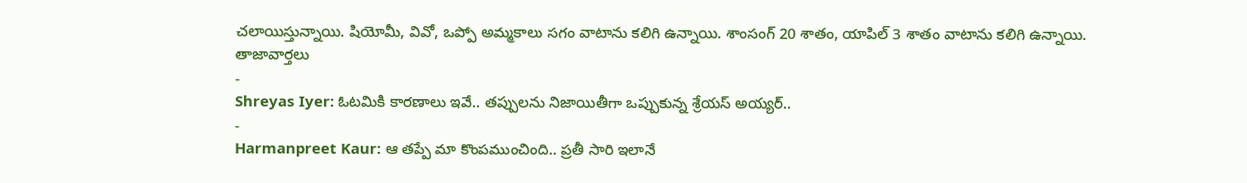చలాయిస్తున్నాయి. షియోమీ, వివో, ఒప్పో అమ్మకాలు సగం వాటాను కలిగి ఉన్నాయి. శాంసంగ్ 20 శాతం, యాపిల్ 3 శాతం వాటాను కలిగి ఉన్నాయి.
తాజావార్తలు
-
Shreyas Iyer: ఓటమికి కారణాలు ఇవే.. తప్పులను నిజాయితీగా ఒప్పుకున్న శ్రేయస్ అయ్యర్..
-
Harmanpreet Kaur: ఆ తప్పే మా కొంపముంచింది.. ప్రతీ సారి ఇలానే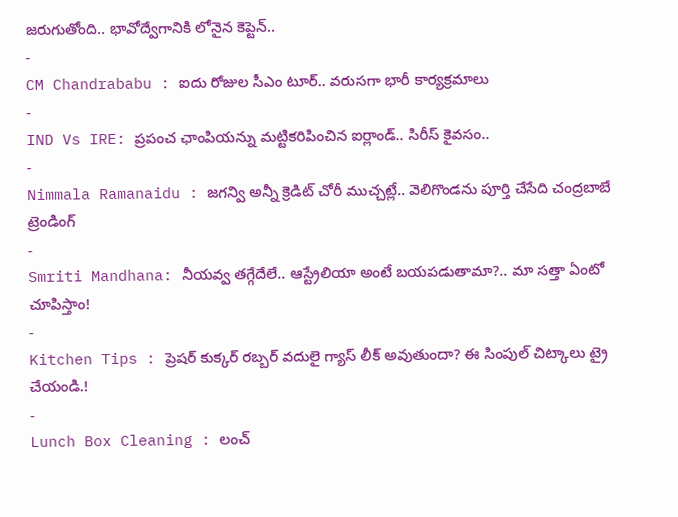జరుగుతోంది.. భావోద్వేగానికి లోనైన కెప్టెన్..
-
CM Chandrababu : ఐదు రోజుల సీఎం టూర్.. వరుసగా భారీ కార్యక్రమాలు
-
IND Vs IRE: ప్రపంచ ఛాంపియన్ను మట్టికరిపించిన ఐర్లాండ్.. సిరీస్ కైవసం..
-
Nimmala Ramanaidu : జగన్వి అన్నీ క్రెడిట్ చోరీ ముచ్చట్లే.. వెలిగొండను పూర్తి చేసేది చంద్రబాబే
ట్రెండింగ్
-
Smriti Mandhana: నీయవ్వ తగ్గేదేలే.. ఆస్ట్రేలియా అంటే బయపడుతామా?.. మా సత్తా ఏంటో చూపిస్తాం!
-
Kitchen Tips : ప్రెషర్ కుక్కర్ రబ్బర్ వదులై గ్యాస్ లీక్ అవుతుందా? ఈ సింపుల్ చిట్కాలు ట్రై చేయండి.!
-
Lunch Box Cleaning : లంచ్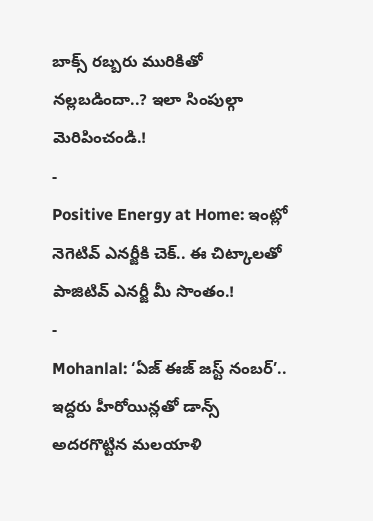బాక్స్ రబ్బరు మురికితో నల్లబడిందా..? ఇలా సింపుల్గా మెరిపించండి.!
-
Positive Energy at Home: ఇంట్లో నెగెటివ్ ఎనర్జీకి చెక్.. ఈ చిట్కాలతో పాజిటివ్ ఎనర్జీ మీ సొంతం.!
-
Mohanlal: ‘ఏజ్ ఈజ్ జస్ట్ నంబర్’.. ఇద్దరు హీరోయిన్లతో డాన్స్ అదరగొట్టిన మలయాళి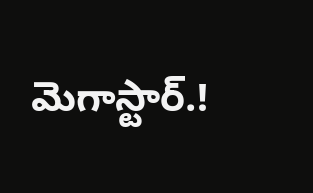మెగాస్టార్.!